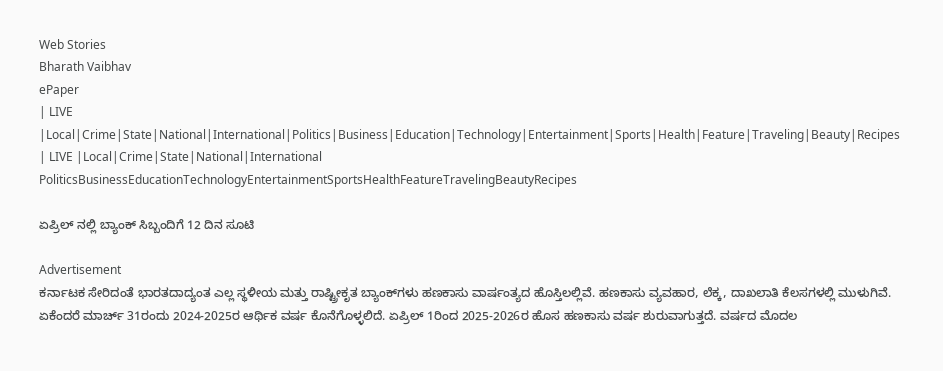Web Stories
Bharath Vaibhav
ePaper
| LIVE |Local|Crime|State|National|International|Politics|Business|Education|Technology|Entertainment|Sports|Health|Feature|Traveling|Beauty|Recipes
| LIVE |Local|Crime|State|National|International
PoliticsBusinessEducationTechnologyEntertainmentSportsHealthFeatureTravelingBeautyRecipes

ಏಪ್ರಿಲ್ ನಲ್ಲಿ ಬ್ಯಾಂಕ್ ಸಿಬ್ಬಂದಿಗೆ 12 ದಿನ ಸೂಟಿ

Advertisement
ಕರ್ನಾಟಕ ಸೇರಿದಂತೆ ಭಾರತದಾದ್ಯಂತ ಎಲ್ಲ ಸ್ಥಳೀಯ ಮತ್ತು ರಾಷ್ಟ್ರೀಕೃತ ಬ್ಯಾಂಕ್‌ಗಳು ಹಣಕಾಸು ವಾರ್ಷಂತ್ಯದ ಹೊಸ್ತಿಲಲ್ಲಿವೆ. ಹಣಕಾಸು ವ್ಯವಹಾರ, ಲೆಕ್ಕ, ದಾಖಲಾತಿ ಕೆಲಸಗಳಲ್ಲಿ ಮುಳುಗಿವೆ. ಏಕೆಂದರೆ ಮಾರ್ಚ್ 31ರಂದು 2024-2025ರ ಆರ್ಥಿಕ ವರ್ಷ ಕೊನೆಗೊಳ್ಳಲಿದೆ. ಏಪ್ರಿಲ್ 1ರಿಂದ 2025-2026ರ ಹೊಸ ಹಣಕಾಸು ವರ್ಷ ಶುರುವಾಗುತ್ತದೆ. ವರ್ಷದ ಮೊದಲ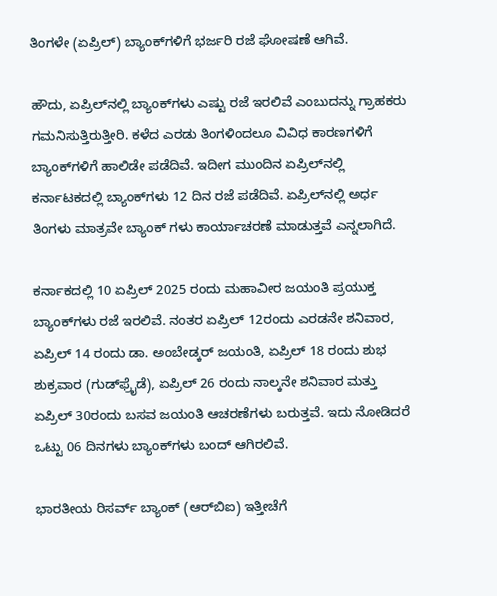ತಿಂಗಳೇ (ಏಪ್ರಿಲ್‌) ಬ್ಯಾಂಕ್‌ಗಳಿಗೆ ಭರ್ಜರಿ ರಜೆ ಘೋಷಣೆ ಆಗಿವೆ.

ಹೌದು, ಏಪ್ರಿಲ್‌ನಲ್ಲಿ ಬ್ಯಾಂಕ್‌ಗಳು ಎಷ್ಟು ರಜೆ ಇರಲಿವೆ ಎಂಬುದನ್ನು ಗ್ರಾಹಕರು ಗಮನಿಸುತ್ತಿರುತ್ತೀರಿ. ಕಳೆದ ಎರಡು ತಿಂಗಳಿಂದಲೂ ವಿವಿಧ ಕಾರಣಗಳಿಗೆ ಬ್ಯಾಂಕ್‌ಗಳಿಗೆ ಹಾಲಿಡೇ ಪಡೆದಿವೆ. ಇದೀಗ ಮುಂದಿನ ಏಪ್ರಿಲ್‌ನಲ್ಲಿ ಕರ್ನಾಟಕದಲ್ಲಿ ಬ್ಯಾಂಕ್‌ಗಳು 12 ದಿನ ರಜೆ ಪಡೆದಿವೆ. ಏಪ್ರಿಲ್‌ನಲ್ಲಿ ಅರ್ಧ ತಿಂಗಳು ಮಾತ್ರವೇ ಬ್ಯಾಂಕ್ ಗಳು ಕಾರ್ಯಾಚರಣೆ ಮಾಡುತ್ತವೆ ಎನ್ನಲಾಗಿದೆ.

ಕರ್ನಾಕದಲ್ಲಿ 10 ಏಪ್ರಿಲ್ 2025 ರಂದು ಮಹಾವೀರ ಜಯಂತಿ ಪ್ರಯುಕ್ತ ಬ್ಯಾಂಕ್‌ಗಳು ರಜೆ ಇರಲಿವೆ. ನಂತರ ಏಪ್ರಿಲ್ 12ರಂದು ಎರಡನೇ ಶನಿವಾರ, ಏಪ್ರಿಲ್ 14 ರಂದು ಡಾ. ಅಂಬೇಡ್ಕರ್ ಜಯಂತಿ, ಏಪ್ರಿಲ್ 18 ರಂದು ಶುಭ ಶುಕ್ರವಾರ (ಗುಡ್‌ಫ್ರೈಡೆ), ಏಪ್ರಿಲ್ 26 ರಂದು ನಾಲ್ಕನೇ ಶನಿವಾರ ಮತ್ತು ಏಪ್ರಿಲ್ 30ರಂದು ಬಸವ ಜಯಂತಿ ಆಚರಣೆಗಳು ಬರುತ್ತವೆ. ಇದು ನೋಡಿದರೆ ಒಟ್ಟು 06 ದಿನಗಳು ಬ್ಯಾಂಕ್‌ಗಳು ಬಂದ್ ಆಗಿರಲಿವೆ.

ಭಾರತೀಯ ರಿಸರ್ವ್ ಬ್ಯಾಂಕ್ (ಆರ್‌ಬಿಐ) ಇತ್ತೀಚೆಗೆ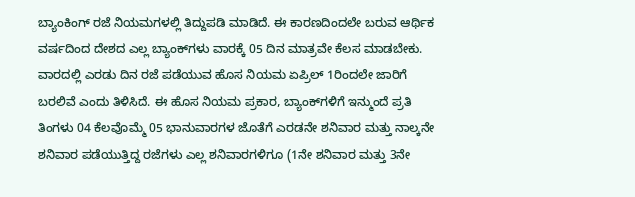ಬ್ಯಾಂಕಿಂಗ್ ರಜೆ ನಿಯಮಗಳಲ್ಲಿ ತಿದ್ದುಪಡಿ ಮಾಡಿದೆ. ಈ ಕಾರಣದಿಂದಲೇ ಬರುವ ಆರ್ಥಿಕ ವರ್ಷದಿಂದ ದೇಶದ ಎಲ್ಲ ಬ್ಯಾಂಕ್‌ಗಳು ವಾರಕ್ಕೆ 05 ದಿನ ಮಾತ್ರವೇ ಕೆಲಸ ಮಾಡಬೇಕು. ವಾರದಲ್ಲಿ ಎರಡು ದಿನ ರಜೆ ಪಡೆಯುವ ಹೊಸ ನಿಯಮ ಏಪ್ರಿಲ್ 1ರಿಂದಲೇ ಜಾರಿಗೆ ಬರಲಿವೆ ಎಂದು ತಿಳಿಸಿದೆ. ಈ ಹೊಸ ನಿಯಮ ಪ್ರಕಾರ, ಬ್ಯಾಂಕ್‌ಗಳಿಗೆ ಇನ್ಮುಂದೆ ಪ್ರತಿ ತಿಂಗಳು 04 ಕೆಲವೊಮ್ಮೆ 05 ಭಾನುವಾರಗಳ ಜೊತೆಗೆ ಎರಡನೇ ಶನಿವಾರ ಮತ್ತು ನಾಲ್ಕನೇ ಶನಿವಾರ ಪಡೆಯುತ್ತಿದ್ದ ರಜೆಗಳು ಎಲ್ಲ ಶನಿವಾರಗಳಿಗೂ (1ನೇ ಶನಿವಾರ ಮತ್ತು 3ನೇ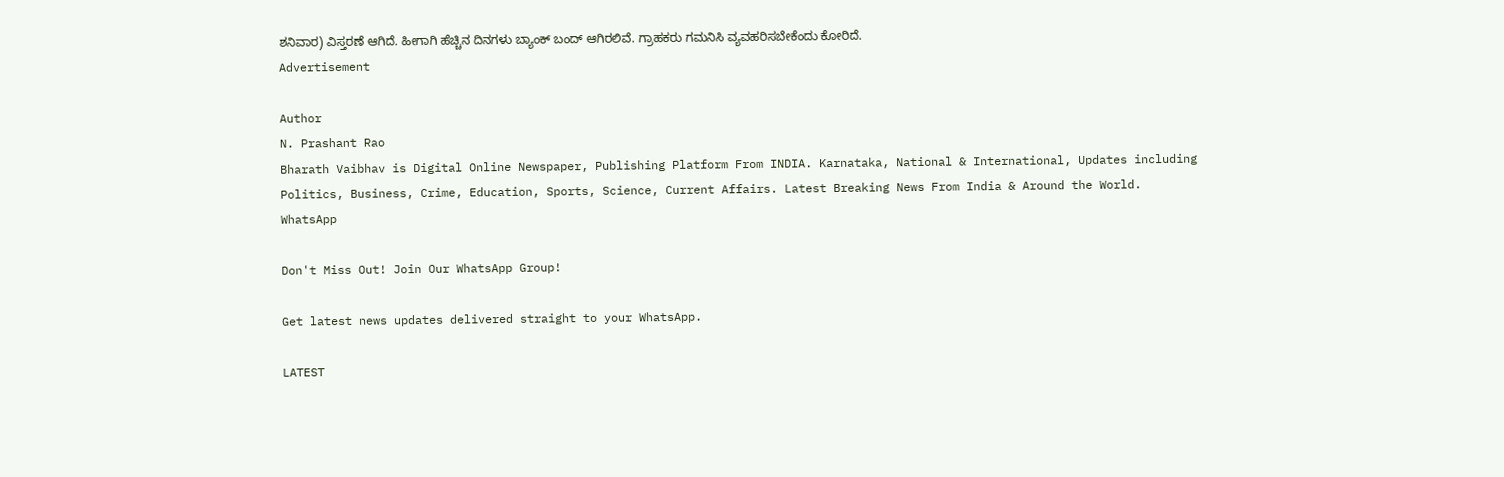ಶನಿವಾರ) ವಿಸ್ತರಣೆ ಆಗಿದೆ. ಹೀಗಾಗಿ ಹೆಚ್ಚಿನ ದಿನಗಳು ಬ್ಯಾಂಕ್ ಬಂದ್ ಆಗಿರಲಿವೆ. ಗ್ರಾಹಕರು ಗಮನಿಸಿ ವ್ಯವಹರಿಸಬೇಕೆಂದು ಕೋರಿದೆ.
Advertisement

Author
N. Prashant Rao
Bharath Vaibhav is Digital Online Newspaper, Publishing Platform From INDIA. Karnataka, National & International, Updates including Politics, Business, Crime, Education, Sports, Science, Current Affairs. Latest Breaking News From India & Around the World.
WhatsApp

Don't Miss Out! Join Our WhatsApp Group!

Get latest news updates delivered straight to your WhatsApp.

LATEST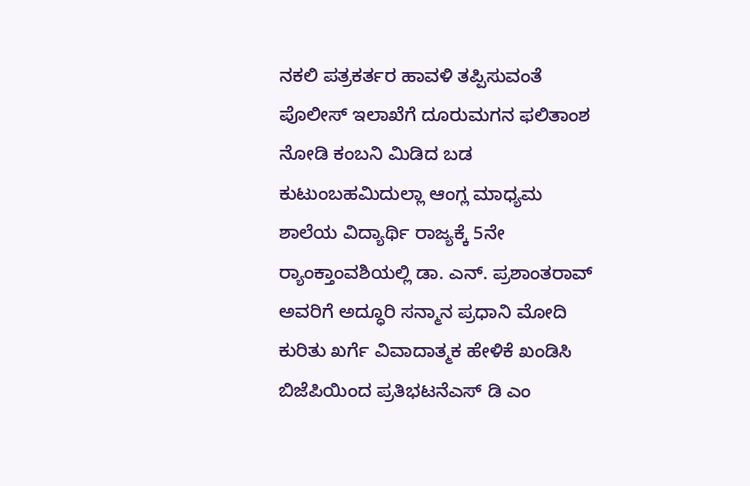ನಕಲಿ ಪತ್ರಕರ್ತರ ಹಾವಳಿ ತಪ್ಪಿಸುವಂತೆ  ಪೊಲೀಸ್ ಇಲಾಖೆಗೆ ದೂರುಮಗನ ಫಲಿತಾಂಶ ನೋಡಿ ಕಂಬನಿ ಮಿಡಿದ ಬಡ ಕುಟುಂಬಹಮಿದುಲ್ಲಾ ಆಂಗ್ಲ ಮಾಧ್ಯಮ ಶಾಲೆಯ ವಿದ್ಯಾರ್ಥಿ ರಾಜ್ಯಕ್ಕೆ 5ನೇ ರ್‍ಯಾಂಕ್ತಾಂವಶಿಯಲ್ಲಿ ಡಾ. ಎನ್. ಪ್ರಶಾಂತರಾವ್ ಅವರಿಗೆ ಅದ್ಧೂರಿ ಸನ್ಮಾನ ಪ್ರಧಾನಿ ಮೋದಿ ಕುರಿತು ಖರ್ಗೆ ವಿವಾದಾತ್ಮಕ ಹೇಳಿಕೆ ಖಂಡಿಸಿ ಬಿಜೆಪಿಯಿಂದ ಪ್ರತಿಭಟನೆಎಸ್ ಡಿ ಎಂ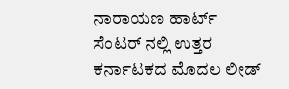ನಾರಾಯಣ ಹಾರ್ಟ್ ಸೆಂಟರ್ ನಲ್ಲಿ ಉತ್ತರ ಕರ್ನಾಟಕದ ಮೊದಲ ಲೀಡ್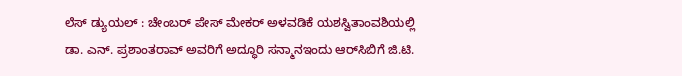ಲೆಸ್ ಡ್ಯುಯಲ್ : ಚೇಂಬರ್ ಪೇಸ್ ಮೇಕರ್ ಅಳವಡಿಕೆ ಯಶಸ್ವಿತಾಂವಶಿಯಲ್ಲಿ ಡಾ. ಎನ್. ಪ್ರಶಾಂತರಾವ್ ಅವರಿಗೆ ಅದ್ಧೂರಿ ಸನ್ಮಾನಇಂದು ಆರ್‌ಸಿಬಿಗೆ ಜಿ.ಟಿ.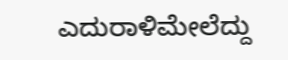ಎದುರಾಳಿಮೇಲೆದ್ದು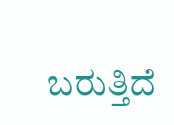ಬರುತ್ತಿದೆ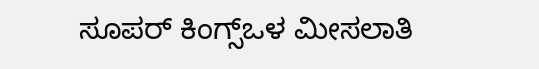ಸೂಪರ್ ಕಿಂಗ್ಸ್ಒಳ ಮೀಸಲಾತಿ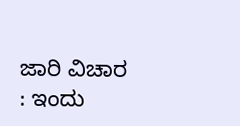ಜಾರಿ ವಿಚಾರ : ಇಂದು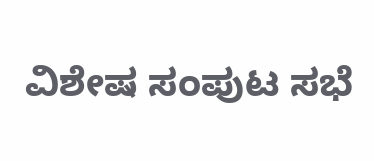ವಿಶೇಷ ಸಂಪುಟ ಸಭೆ